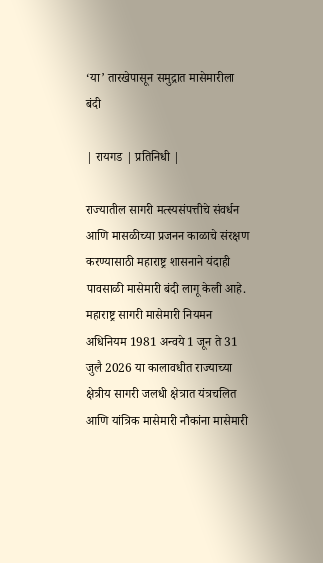‘या’ तारखेपासून समुद्रात मासेमारीला बंदी

| रायगड | प्रतिनिधी |

राज्यातील सागरी मत्स्यसंपत्तीचे संवर्धन आणि मासळीच्या प्रजनन काळाचे संरक्षण करण्यासाठी महाराष्ट्र शासनाने यंदाही पावसाळी मासेमारी बंदी लागू केली आहे. महाराष्ट्र सागरी मासेमारी नियमन अधिनियम 1981 अन्वये 1 जून ते 31 जुलै 2026 या कालावधीत राज्याच्या क्षेत्रीय सागरी जलधी क्षेत्रात यंत्रचलित आणि यांत्रिक मासेमारी नौकांना मासेमारी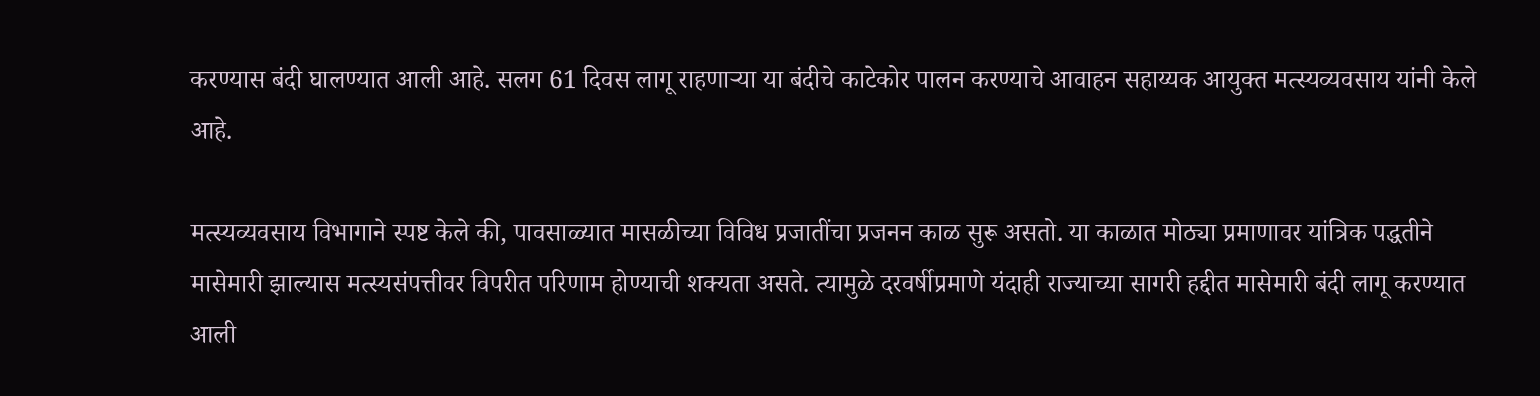करण्यास बंदी घालण्यात आली आहे. सलग 61 दिवस लागू राहणाऱ्या या बंदीचे काटेकोर पालन करण्याचे आवाहन सहाय्यक आयुक्त मत्स्यव्यवसाय यांनी केले आहे.

मत्स्यव्यवसाय विभागाने स्पष्ट केले की, पावसाळ्यात मासळीच्या विविध प्रजातींचा प्रजनन काळ सुरू असतो. या काळात मोठ्या प्रमाणावर यांत्रिक पद्धतीने मासेमारी झाल्यास मत्स्यसंपत्तीवर विपरीत परिणाम होण्याची शक्यता असते. त्यामुळे दरवर्षीप्रमाणे यंदाही राज्याच्या सागरी हद्दीत मासेमारी बंदी लागू करण्यात आली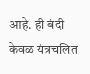आहे. ही बंदी केवळ यंत्रचलित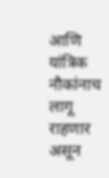आणि यांत्रिक नौकांनाच लागू राहणार असून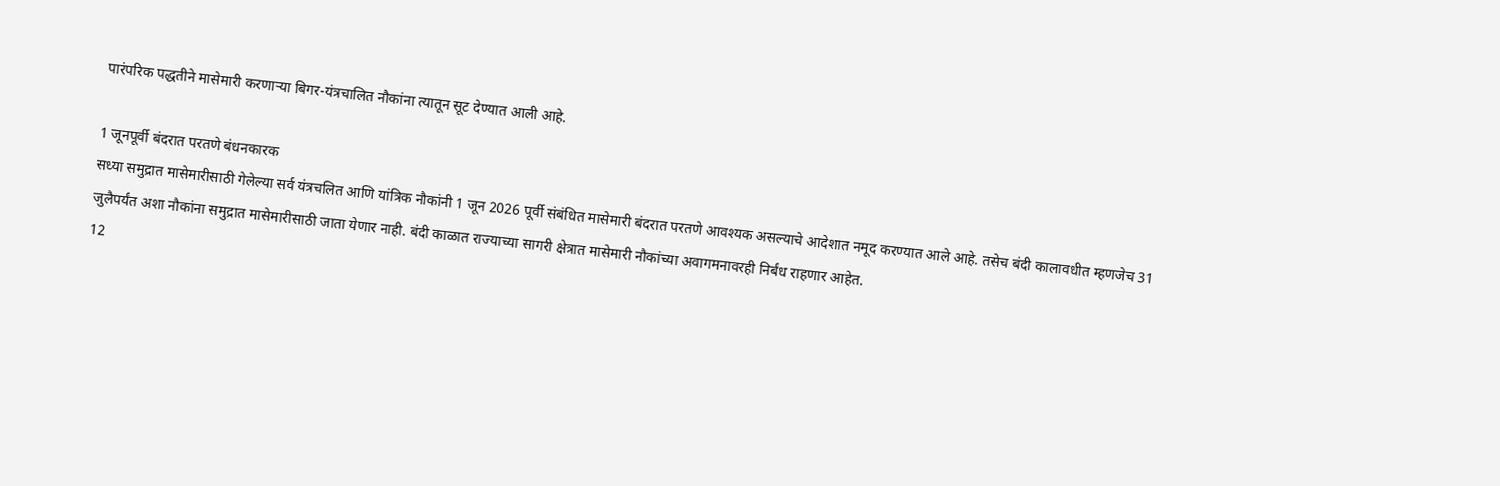पारंपरिक पद्धतीने मासेमारी करणाऱ्या बिगर-यंत्रचालित नौकांना त्यातून सूट देण्यात आली आहे.

1 जूनपूर्वी बंदरात परतणे बंधनकारक
सध्या समुद्रात मासेमारीसाठी गेलेल्या सर्व यंत्रचलित आणि यांत्रिक नौकांनी 1 जून 2026 पूर्वी संबंधित मासेमारी बंदरात परतणे आवश्यक असल्याचे आदेशात नमूद करण्यात आले आहे. तसेच बंदी कालावधीत म्हणजेच 31 जुलैपर्यंत अशा नौकांना समुद्रात मासेमारीसाठी जाता येणार नाही. बंदी काळात राज्याच्या सागरी क्षेत्रात मासेमारी नौकांच्या अवागमनावरही निर्बंध राहणार आहेत.
12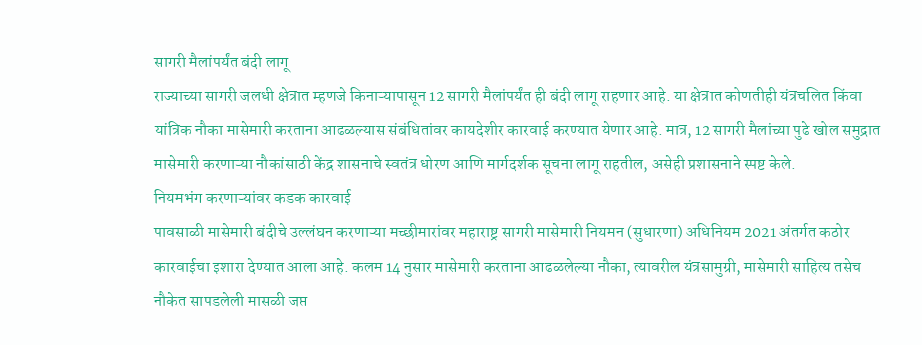सागरी मैलांपर्यंत बंदी लागू
राज्याच्या सागरी जलधी क्षेत्रात म्हणजे किनाऱ्यापासून 12 सागरी मैलांपर्यंत ही बंदी लागू राहणार आहे. या क्षेत्रात कोणतीही यंत्रचलित किंवा यांत्रिक नौका मासेमारी करताना आढळल्यास संबंधितांवर कायदेशीर कारवाई करण्यात येणार आहे. मात्र, 12 सागरी मैलांच्या पुढे खोल समुद्रात मासेमारी करणाऱ्या नौकांसाठी केंद्र शासनाचे स्वतंत्र धोरण आणि मार्गदर्शक सूचना लागू राहतील, असेही प्रशासनाने स्पष्ट केले.
नियमभंग करणाऱ्यांवर कडक कारवाई
पावसाळी मासेमारी बंदीचे उल्लंघन करणाऱ्या मच्छीमारांवर महाराष्ट्र सागरी मासेमारी नियमन (सुधारणा) अधिनियम 2021 अंतर्गत कठोर कारवाईचा इशारा देण्यात आला आहे. कलम 14 नुसार मासेमारी करताना आढळलेल्या नौका, त्यावरील यंत्रसामुग्री, मासेमारी साहित्य तसेच नौकेत सापडलेली मासळी जप्त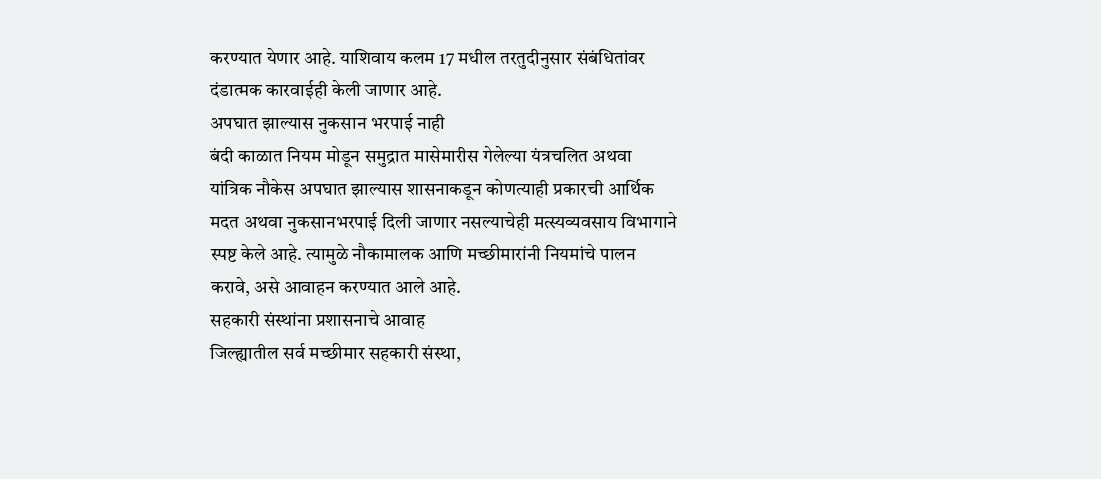करण्यात येणार आहे. याशिवाय कलम 17 मधील तरतुदीनुसार संबंधितांवर दंडात्मक कारवाईही केली जाणार आहे.
अपघात झाल्यास नुकसान भरपाई नाही
बंदी काळात नियम मोडून समुद्रात मासेमारीस गेलेल्या यंत्रचलित अथवा यांत्रिक नौकेस अपघात झाल्यास शासनाकडून कोणत्याही प्रकारची आर्थिक मदत अथवा नुकसानभरपाई दिली जाणार नसल्याचेही मत्स्यव्यवसाय विभागाने स्पष्ट केले आहे. त्यामुळे नौकामालक आणि मच्छीमारांनी नियमांचे पालन करावे, असे आवाहन करण्यात आले आहे.
सहकारी संस्थांना प्रशासनाचे आवाह
जिल्ह्यातील सर्व मच्छीमार सहकारी संस्था,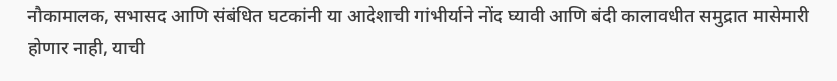नौकामालक, सभासद आणि संबंधित घटकांनी या आदेशाची गांभीर्याने नोंद घ्यावी आणि बंदी कालावधीत समुद्रात मासेमारी होणार नाही, याची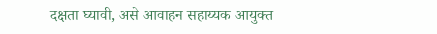दक्षता घ्यावी, असे आवाहन सहाय्यक आयुक्त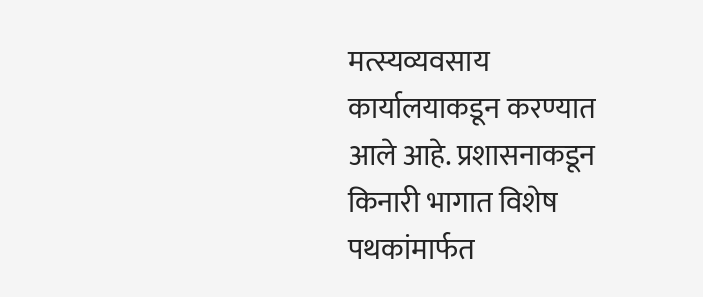मत्स्यव्यवसाय कार्यालयाकडून करण्यात आले आहे. प्रशासनाकडून किनारी भागात विशेष पथकांमार्फत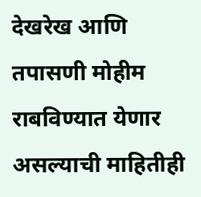देखरेख आणि तपासणी मोहीम राबविण्यात येणार असल्याची माहितीही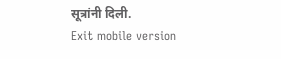सूत्रांनी दिली.
Exit mobile version